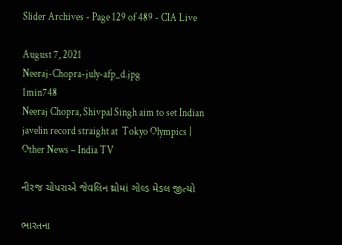Slider Archives - Page 129 of 489 - CIA Live

August 7, 2021
Neeraj-Chopra-july-afp_d.jpg
1min748
Neeraj Chopra, Shivpal Singh aim to set Indian javelin record straight at  Tokyo Olympics | Other News – India TV

નીરજ ચોપરાએ જેવલિન થ્રોમાં ગોલ્ડ મેડલ જીત્યો

ભારતના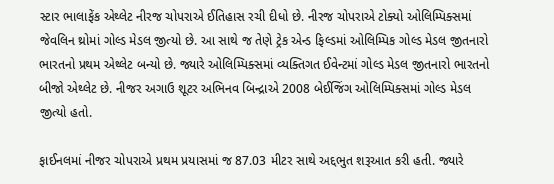સ્ટાર ભાલાફેંક એથ્લેટ નીરજ ચોપરાએ ઈતિહાસ રચી દીધો છે. નીરજ ચોપરાએ ટોક્યો ઓલિમ્પિક્સમાં જેવલિન થ્રોમાં ગોલ્ડ મેડલ જીત્યો છે. આ સાથે જ તેણે ટ્રેક એન્ડ ફિલ્ડમાં ઓલિમ્પિક ગોલ્ડ મેડલ જીતનારો ભારતનો પ્રથમ એથ્લેટ બન્યો છે. જ્યારે ઓલિમ્પિક્સમાં વ્યક્તિગત ઈવેન્ટમાં ગોલ્ડ મેડલ જીતનારો ભારતનો બીજો એથ્લેટ છે. નીજર અગાઉ શૂટર અભિનવ બિન્દ્રાએ 2008 બેઈજિંગ ઓલિમ્પિક્સમાં ગોલ્ડ મેડલ જીત્યો હતો.

ફાઈનલમાં નીજર ચોપરાએ પ્રથમ પ્રયાસમાં જ 87.03 મીટર સાથે અદ્દભુત શરૂઆત કરી હતી. જ્યારે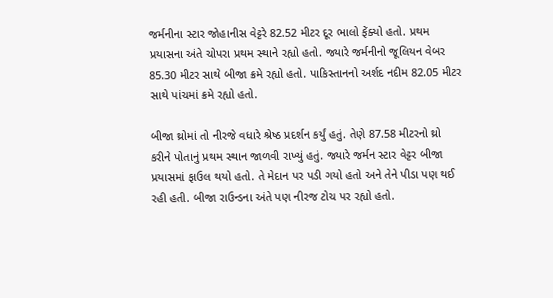જર્મનીના સ્ટાર જોહાનીસ વેટ્ટરે 82.52 મીટર દૂર ભાલો ફેંક્યો હતો. પ્રથમ પ્રયાસના અંતે ચોપરા પ્રથમ સ્થાને રહ્યો હતો. જ્યારે જર્મનીનો જૂલિયન વેબર 85.30 મીટર સાથે બીજા ક્રમે રહ્યો હતો. પાકિસ્તાનનો અર્શદ નદીમ 82.05 મીટર સાથે પાંચમાં ક્રમે રહ્યો હતો.

બીજા થ્રોમાં તો નીરજે વધારે શ્રેષ્ઠ પ્રદર્શન કર્યું હતું. તેણે 87.58 મીટરનો થ્રો કરીને પોતાનું પ્રથમ સ્થાન જાળવી રાખ્યું હતું. જ્યારે જર્મન સ્ટાર વેટ્ટર બીજા પ્રયાસમાં ફાઉલ થયો હતો. તે મેદાન પર પડી ગયો હતો અને તેને પીડા પણ થઈ રહી હતી. બીજા રાઉન્ડના અંતે પણ નીરજ ટોચ પર રહ્યો હતો.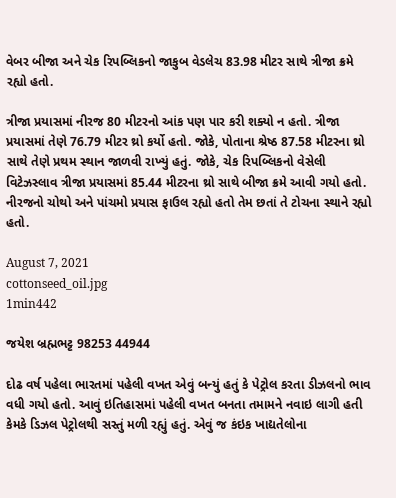વેબર બીજા અને ચેક રિપબ્લિકનો જાકુબ વેડલેચ 83.98 મીટર સાથે ત્રીજા ક્રમે રહ્યો હતો.

ત્રીજા પ્રયાસમાં નીરજ 80 મીટરનો આંક પણ પાર કરી શક્યો ન હતો. ત્રીજા પ્રયાસમાં તેણે 76.79 મીટર થ્રો કર્યો હતો. જોકે, પોતાના શ્રેષ્ઠ 87.58 મીટરના થ્રો સાથે તેણે પ્રથમ સ્થાન જાળવી રાખ્યું હતું. જોકે, ચેક રિપબ્લિકનો વેસેલી વિટેઝસ્લાવ ત્રીજા પ્રયાસમાં 85.44 મીટરના થ્રો સાથે બીજા ક્રમે આવી ગયો હતો. નીરજનો ચોથો અને પાંચમો પ્રયાસ ફાઉલ રહ્યો હતો તેમ છતાં તે ટોચના સ્થાને રહ્યો હતો.

August 7, 2021
cottonseed_oil.jpg
1min442

જયેશ બ્રહ્મભટ્ટ 98253 44944

દોઢ વર્ષ પહેલા ભારતમાં પહેલી વખત એવું બન્યું હતું કે પેટ્રોલ કરતા ડીઝલનો ભાવ વધી ગયો હતો. આવું ઇતિહાસમાં પહેલી વખત બનતા તમામને નવાઇ લાગી હતી કેમકે ડિઝલ પેટ્રોલથી સસ્તું મળી રહ્યું હતું. એવું જ કંઇક ખાદ્યતેલોના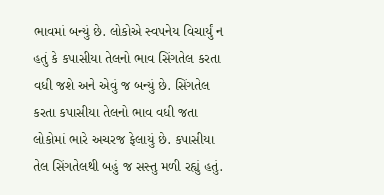ભાવમાં બન્યું છે. લોકોએ સ્વપનેય વિચાર્યું ન હતું કે કપાસીયા તેલનો ભાવ સિંગતેલ કરતા વધી જશે અને એવું જ બન્યું છે. સિંગતેલ કરતા કપાસીયા તેલનો ભાવ વધી જતા લોકોમાં ભારે અચરજ ફેલાયું છે. કપાસીયા તેલ સિંગતેલથી બહું જ સસ્તુ મળી રહ્યું હતું.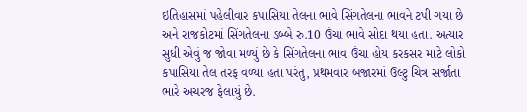ઇતિહાસમાં પહેલીવાર કપાસિયા તેલના ભાવે સિંગતેલના ભાવને ટપી ગયા છે અને રાજકોટમાં સિંગતેલના ડબ્બે રુ.10 ઉંચા ભાવે સોદા થયા હતા. અત્યાર સુધી એવું જ જોવા મળ્યું છે કે સિંગતેલના ભાવ ઉંચા હોય કરકસર માટે લોકો કપાસિયા તેલ તરફ વળ્યા હતા પરંતુ, પ્રથમવાર બજારમાં ઉલ્ટુ ચિત્ર સર્જાતા ભારે અચરજ ફેલાયું છે.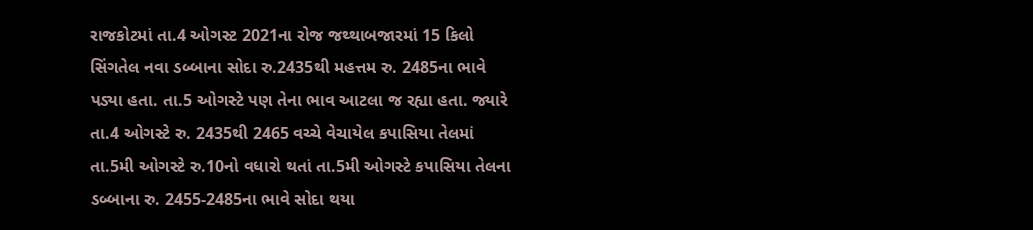રાજકોટમાં તા.4 ઓગસ્ટ 2021ના રોજ જથ્થાબજારમાં 15 કિલો સિંગતેલ નવા ડબ્બાના સોદા રુ.2435થી મહત્તમ રુ. 2485ના ભાવે પડ્યા હતા. તા.5 ઓગસ્ટે પણ તેના ભાવ આટલા જ રહ્યા હતા. જ્યારે તા.4 ઓગસ્ટે રુ. 2435થી 2465 વચ્ચે વેચાયેલ કપાસિયા તેલમાં તા.5મી ઓગસ્ટે રુ.10નો વધારો થતાં તા.5મી ઓગસ્ટે કપાસિયા તેલના ડબ્બાના રુ. 2455-2485ના ભાવે સોદા થયા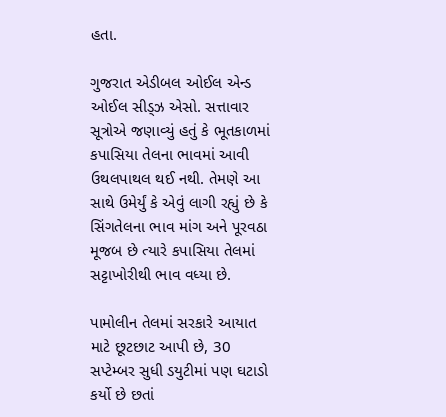હતા.

ગુજરાત એડીબલ ઓઈલ એન્ડ ઓઈલ સીડ્ઝ એસો. સત્તાવાર સૂત્રોએ જણાવ્યું હતું કે ભૂતકાળમાં કપાસિયા તેલના ભાવમાં આવી ઉથલપાથલ થઈ નથી. તેમણે આ સાથે ઉમેર્યું કે એવું લાગી રહ્યું છે કે સિંગતેલના ભાવ માંગ અને પૂરવઠા મૂજબ છે ત્યારે કપાસિયા તેલમાં સટ્ટાખોરીથી ભાવ વધ્યા છે.

પામોલીન તેલમાં સરકારે આયાત માટે છૂટછાટ આપી છે, 30 સપ્ટેમ્બર સુધી ડયુટીમાં પણ ઘટાડો કર્યો છે છતાં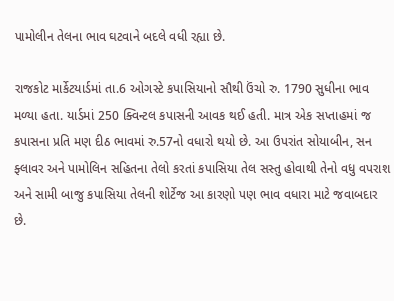પામોલીન તેલના ભાવ ઘટવાને બદલે વધી રહ્યા છે.

રાજકોટ માર્કેટયાર્ડમાં તા.6 ઓગસ્ટે કપાસિયાનો સૌથી ઉંચો રુ. 1790 સુધીના ભાવ મળ્યા હતા. યાર્ડમાં 250 ક્વિન્ટલ કપાસની આવક થઈ હતી. માત્ર એક સપ્તાહમાં જ કપાસના પ્રતિ મણ દીઠ ભાવમાં રુ.57નો વધારો થયો છે. આ ઉપરાંત સોયાબીન, સન ફ્લાવર અને પામોલિન સહિતના તેલો કરતાં કપાસિયા તેલ સસ્તુ હોવાથી તેનો વધુ વપરાશ અને સામી બાજુ કપાસિયા તેલની શોર્ટેજ આ કારણો પણ ભાવ વધારા માટે જવાબદાર છે.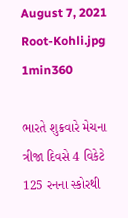August 7, 2021
Root-Kohli.jpg
1min360

ભારતે શુક્રવારે મેચના ત્રીજા દિવસે 4 વિકેટે 125 રનના સ્કોરથી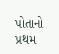પોતાનો પ્રથમ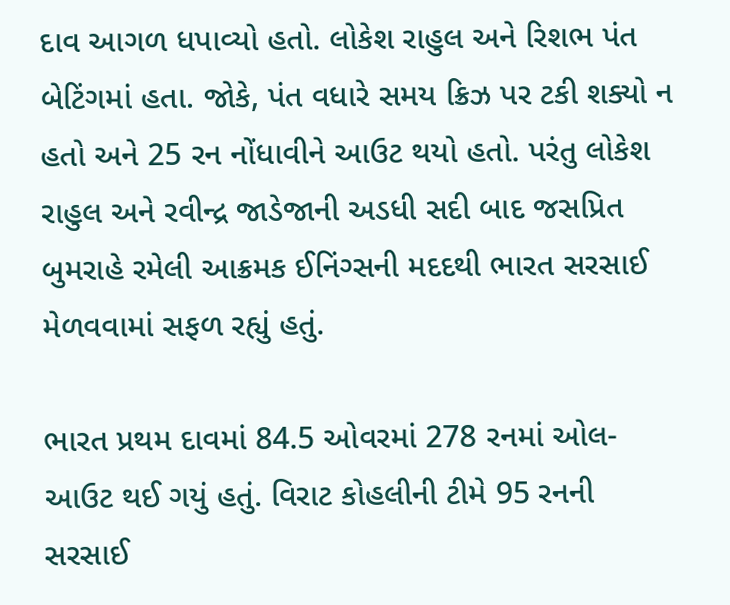દાવ આગળ ધપાવ્યો હતો. લોકેશ રાહુલ અને રિશભ પંત બેટિંગમાં હતા. જોકે, પંત વધારે સમય ક્રિઝ પર ટકી શક્યો ન હતો અને 25 રન નોંધાવીને આઉટ થયો હતો. પરંતુ લોકેશ રાહુલ અને રવીન્દ્ર જાડેજાની અડધી સદી બાદ જસપ્રિત બુમરાહે રમેલી આક્રમક ઈનિંગ્સની મદદથી ભારત સરસાઈ મેળવવામાં સફળ રહ્યું હતું.

ભારત પ્રથમ દાવમાં 84.5 ઓવરમાં 278 રનમાં ઓલ-આઉટ થઈ ગયું હતું. વિરાટ કોહલીની ટીમે 95 રનની સરસાઈ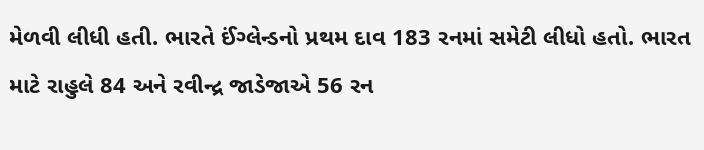મેળવી લીધી હતી. ભારતે ઈંગ્લેન્ડનો પ્રથમ દાવ 183 રનમાં સમેટી લીધો હતો. ભારત માટે રાહુલે 84 અને રવીન્દ્ર જાડેજાએ 56 રન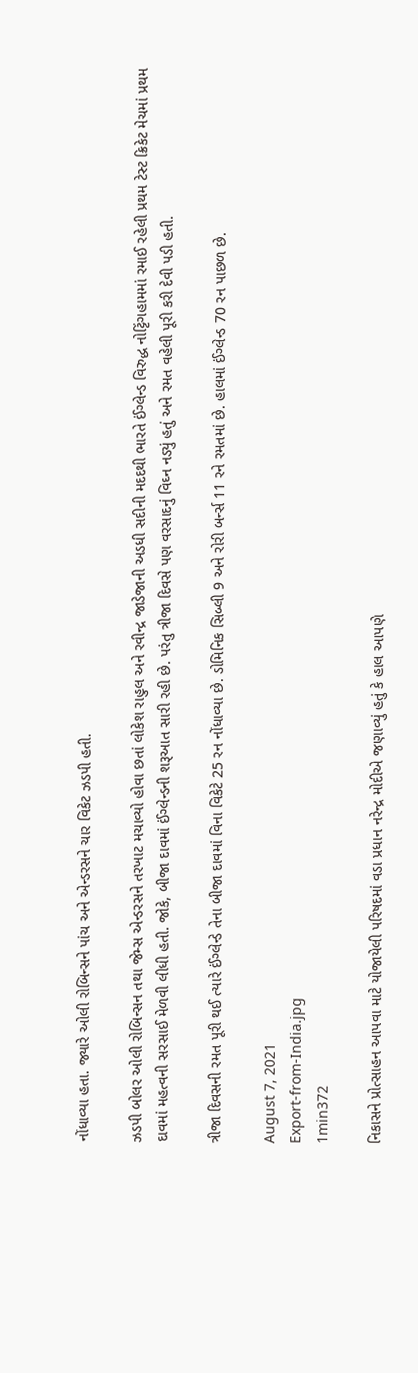નોંધાવ્યા હતા. જ્યારે ઓલી રોબિન્સને પાંચ અને એન્ડરસને ચાર વિકેટ ઝડપી હતી.

ઝડપી બોલર ઓલી રોબિન્સન તથા જેમ્સ એન્ડરસને તરખાટ મચાવ્યો હોવા છતાં લોકેશ રાહુલ અને રવીન્દ્ર જાડેજાની અડધી સદીની મદદથી ભારતે ઈંગ્લેન્ડ વિરુદ્ધ નોટ્ટિંગહામમાં રમાઈ રહેલી પ્રથમ ટેસ્ટ ક્રિકેટ મેચમાં પ્રથમ દાવમાં મહત્વની સરસાઈ મેળવી લીધી હતી. જોકે, બીજા દાવમાં ઈંગ્લેન્ડની શરૂઆત સારી રહી છે. પરંતુ ત્રીજા દિવસે પણ વરસાદનું વિઘ્ન નડ્યું હતું અને રમત વહેલી પૂરી કરી દેવી પડી હતી.

ત્રીજા દિવસની રમત પૂરી થઈ ત્યારે ઈંગ્લેન્ડે તેના બીજા દાવમાં વિના વિકેટે 25 રન નોંધાવ્યા છે. ડોમિનિક સિબ્લી 9 અને રોરી બર્ન્સ 11 રને રમતમાં છે. હાલમાં ઈંગ્લેન્ડ 70 રન પાછળ છે.

August 7, 2021
Export-from-India.jpg
1min372

નિકાસને પ્રોત્સાહન આપવા માટે યોજાયેલી પરિષદમાં વડા પ્રધાન નરેન્દ્ર મોદીએ જણાવ્યું હતું કે હાલ આપણે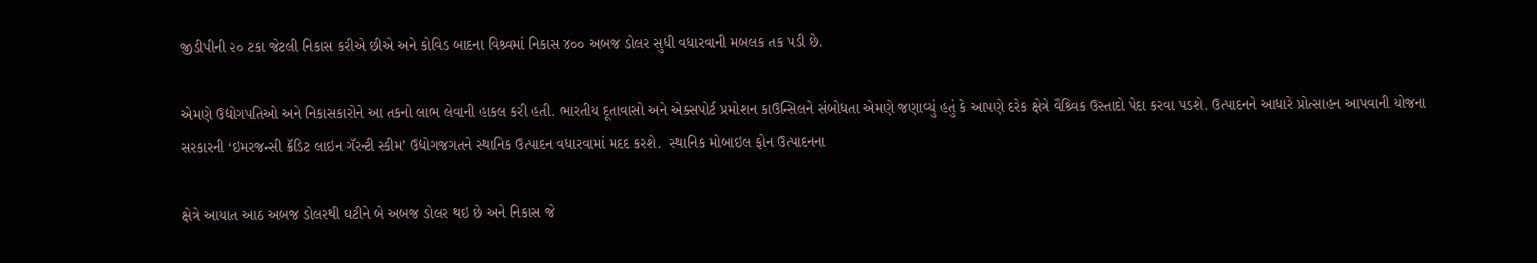જીડીપીની ૨૦ ટકા જેટલી નિકાસ કરીએ છીએ અને કોવિડ બાદના વિશ્ર્વમાં નિકાસ ૪૦૦ અબજ ડોલર સુધી વધારવાની મબલક તક પડી છે.

એમણે ઉદ્યોગપતિઓ અને નિકાસકારોને આ તકનો લાભ લેવાની હાકલ કરી હતી. ભારતીય દૂતાવાસો અને એક્સપોર્ટ પ્રમોશન કાઉન્સિલને સંબોધતા એમણે જણાવ્યું હતું કે આપણે દરેક ક્ષેત્રે વૈશ્ર્વિક ઉસ્તાદો પેદા કરવા પડશે. ઉત્પાદનને આધારે પ્રોત્સાહન આપવાની યોજના સરકારની ‘ઇમરજન્સી ક્રૅડિટ લાઇન ગૅરન્ટી સ્કીમ’ ઉદ્યોગજગતને સ્થાનિક ઉત્પાદન વધારવામાં મદદ કરશે.  સ્થાનિક મોબાઇલ ફોન ઉત્પાદનના

ક્ષેત્રે આયાત આઠ અબજ ડોલરથી ઘટીને બે અબજ ડોલર થઇ છે અને નિકાસ જે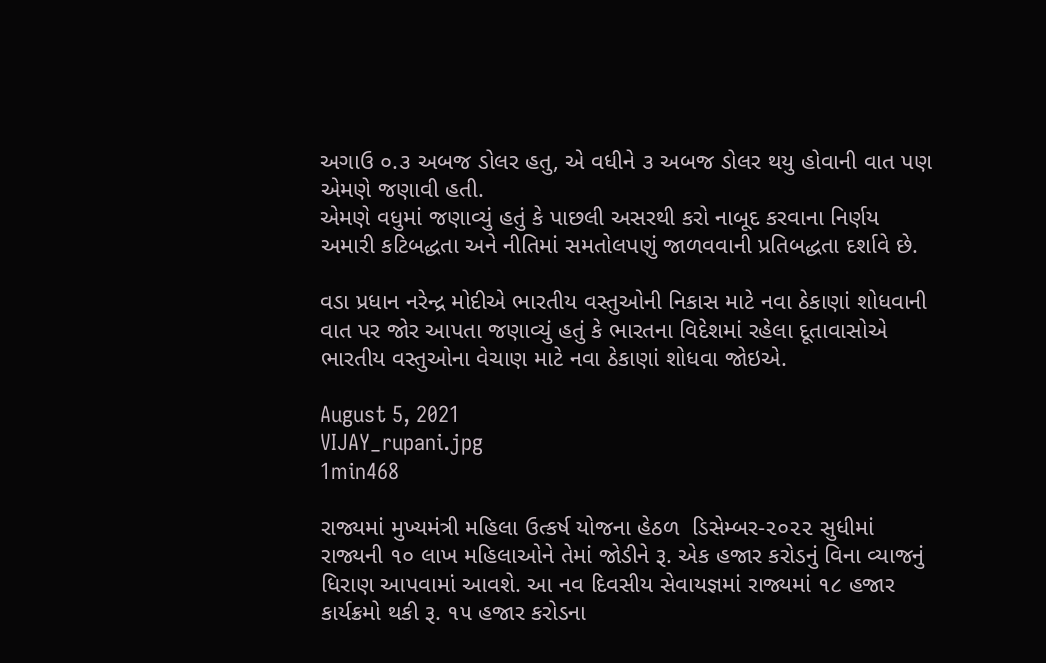અગાઉ ૦.૩ અબજ ડોલર હતુ, એ વધીને ૩ અબજ ડોલર થયુ હોવાની વાત પણ એમણે જણાવી હતી.
એમણે વધુમાં જણાવ્યું હતું કે પાછલી અસરથી કરો નાબૂદ કરવાના નિર્ણય અમારી કટિબદ્ધતા અને નીતિમાં સમતોલપણું જાળવવાની પ્રતિબદ્ધતા દર્શાવે છે.

વડા પ્રધાન નરેન્દ્ર મોદીએ ભારતીય વસ્તુઓની નિકાસ માટે નવા ઠેકાણાં શોધવાની વાત પર જોર આપતા જણાવ્યું હતું કે ભારતના વિદેશમાં રહેલા દૂતાવાસોએ ભારતીય વસ્તુઓના વેચાણ માટે નવા ઠેકાણાં શોધવા જોઇએ.

August 5, 2021
VIJAY_rupani.jpg
1min468

રાજ્યમાં મુખ્યમંત્રી મહિલા ઉત્કર્ષ યોજના હેઠળ  ડિસેમ્બર-૨૦૨૨ સુધીમાં રાજ્યની ૧૦ લાખ મહિલાઓને તેમાં જોડીને રૂ. એક હજાર કરોડનું વિના વ્યાજનું ધિરાણ આપવામાં આવશે. આ નવ દિવસીય સેવાયજ્ઞમાં રાજ્યમાં ૧૮ હજાર કાર્યક્રમો થકી રૂ. ૧૫ હજાર કરોડના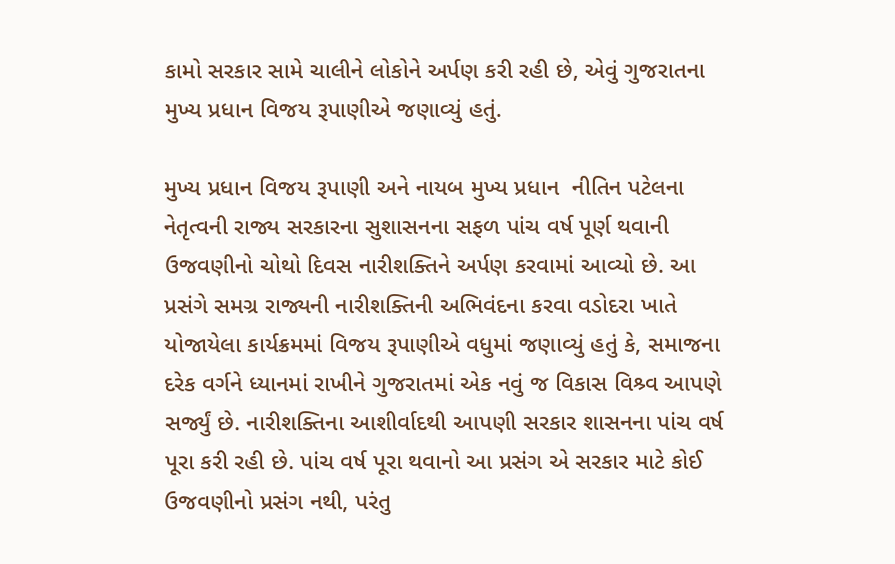કામો સરકાર સામે ચાલીને લોકોને અર્પણ કરી રહી છે, એવું ગુજરાતના મુખ્ય પ્રધાન વિજય રૂપાણીએ જણાવ્યું હતું.

મુખ્ય પ્રધાન વિજય રૂપાણી અને નાયબ મુખ્ય પ્રધાન  નીતિન પટેલના નેતૃત્વની રાજ્ય સરકારના સુશાસનના સફળ પાંચ વર્ષ પૂર્ણ થવાની ઉજવણીનો ચોથો દિવસ નારીશક્તિને અર્પણ કરવામાં આવ્યો છે. આ પ્રસંગે સમગ્ર રાજ્યની નારીશક્તિની અભિવંદના કરવા વડોદરા ખાતે યોજાયેલા કાર્યક્રમમાં વિજય રૂપાણીએ વધુમાં જણાવ્યું હતું કે, સમાજના દરેક વર્ગને ધ્યાનમાં રાખીને ગુજરાતમાં એક નવું જ વિકાસ વિશ્ર્વ આપણે સર્જ્યું છે. નારીશક્તિના આશીર્વાદથી આપણી સરકાર શાસનના પાંચ વર્ષ પૂરા કરી રહી છે. પાંચ વર્ષ પૂરા થવાનો આ પ્રસંગ એ સરકાર માટે કોઈ ઉજવણીનો પ્રસંગ નથી, પરંતુ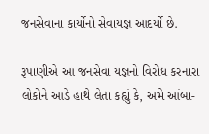જનસેવાના કાર્યોનો સેવાયજ્ઞ આદર્યો છે.

રૂપાણીએ આ જનસેવા યજ્ઞનો વિરોધ કરનારા લોકોને આડે હાથે લેતા કહ્યું કે, અમે આંબા-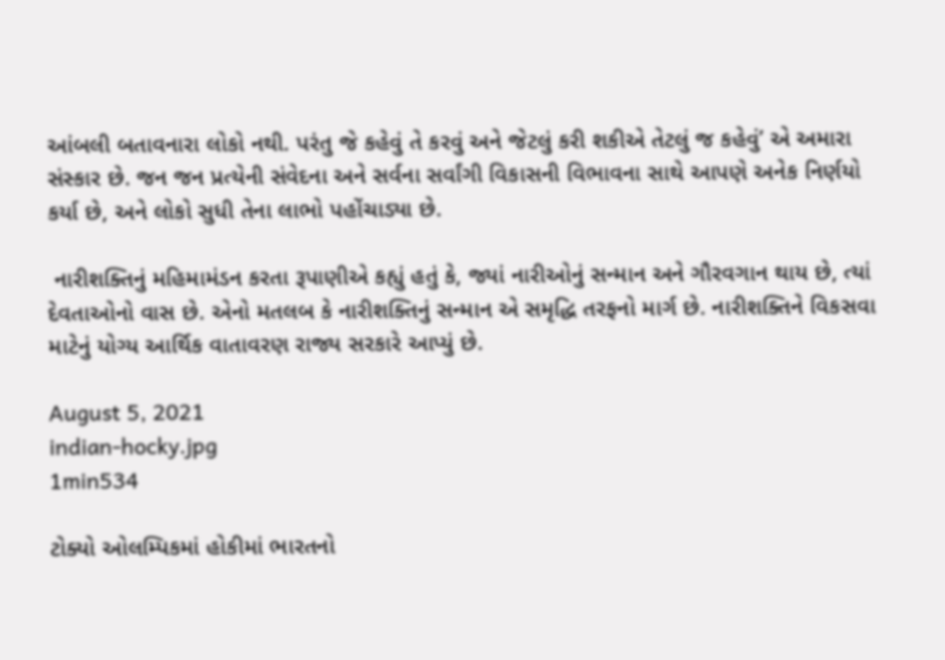આંબલી બતાવનારા લોકો નથી. પરંતુ જે કહેવું તે કરવું અને જેટલું કરી શકીએ તેટલું જ કહેવું’ એ અમારા સંસ્કાર છે. જન જન પ્રત્યેની સંવેદના અને સર્વના સર્વાંગી વિકાસની વિભાવના સાથે આપણે અનેક નિર્ણયો કર્યા છે, અને લોકો સુધી તેના લાભો પહોંચાડ્યા છે.

 નારીશક્તિનું મહિમામંડન કરતા રૂપાણીએ કહ્યું હતું કે, જ્યાં નારીઓનું સન્માન અને ગૌરવગાન થાય છે, ત્યાં દેવતાઓનો વાસ છે. એનો મતલબ કે નારીશક્તિનું સન્માન એ સમૃદ્ધિ તરફનો માર્ગ છે. નારીશક્તિને વિકસવા માટેનું યોગ્ય આર્થિક વાતાવરણ રાજ્ય સરકારે આપ્યું છે.

August 5, 2021
indian-hocky.jpg
1min534

ટોક્યો ઓલમ્પિકમાં હોકીમાં ભારતનો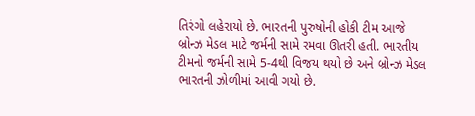તિરંગો લહેરાયો છે. ભારતની પુરુષોની હોકી ટીમ આજે બ્રોન્ઝ મેડલ માટે જર્મની સામે રમવા ઊતરી હતી. ભારતીય ટીમનો જર્મની સામે 5-4થી વિજય થયો છે અને બ્રોન્ઝ મેડલ ભારતની ઝોળીમાં આવી ગયો છે.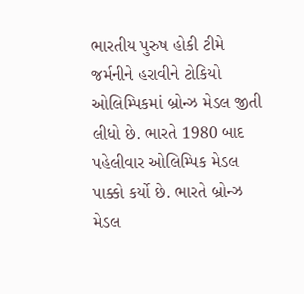ભારતીય પુરુષ હોકી ટીમે જર્મનીને હરાવીને ટોકિયો ઓલિમ્પિકમાં બ્રોન્ઝ મેડલ જીતી લીધો છે. ભારતે 1980 બાદ પહેલીવાર ઓલિમ્પિક મેડલ પાક્કો કર્યો છે. ભારતે બ્રોન્ઝ મેડલ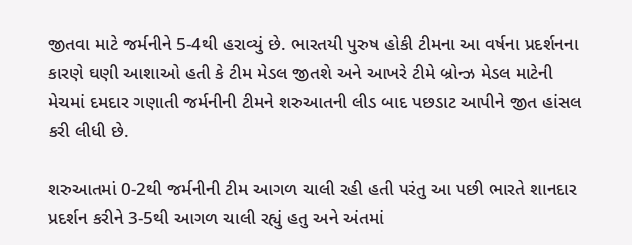જીતવા માટે જર્મનીને 5-4થી હરાવ્યું છે. ભારતયી પુરુષ હોકી ટીમના આ વર્ષના પ્રદર્શનના કારણે ઘણી આશાઓ હતી કે ટીમ મેડલ જીતશે અને આખરે ટીમે બ્રોન્ઝ મેડલ માટેની મેચમાં દમદાર ગણાતી જર્મનીની ટીમને શરુઆતની લીડ બાદ પછડાટ આપીને જીત હાંસલ કરી લીધી છે.

શરુઆતમાં 0-2થી જર્મનીની ટીમ આગળ ચાલી રહી હતી પરંતુ આ પછી ભારતે શાનદાર પ્રદર્શન કરીને 3-5થી આગળ ચાલી રહ્યું હતુ અને અંતમાં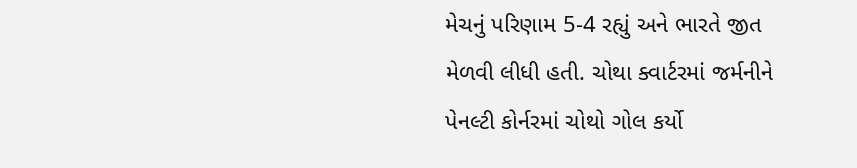મેચનું પરિણામ 5-4 રહ્યું અને ભારતે જીત મેળવી લીધી હતી. ચોથા ક્વાર્ટરમાં જર્મનીને પેનલ્ટી કોર્નરમાં ચોથો ગોલ કર્યો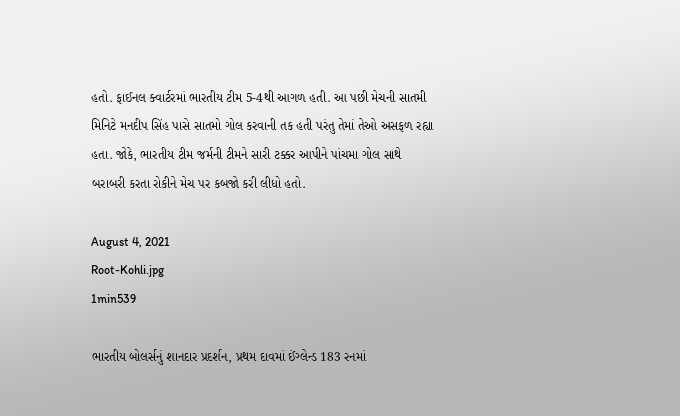હતો. ફાઈનલ ક્વાર્ટરમાં ભારતીય ટીમ 5-4થી આગળ હતી. આ પછી મેચની સાતમી મિનિટે મનદીપ સિંહ પાસે સાતમો ગોલ કરવાની તક હતી પરંતુ તેમાં તેઓ અસફળ રહ્યા હતા. જોકે, ભારતીય ટીમ જર્મની ટીમને સારી ટક્કર આપીને પાંચમા ગોલ સાથે બરાબરી કરતા રોકીને મેચ પર કબજો કરી લીધો હતો.

August 4, 2021
Root-Kohli.jpg
1min539

ભારતીય બોલર્સનું શાનદાર પ્રદર્શન, પ્રથમ દાવમાં ઈંગ્લેન્ડ 183 રનમાં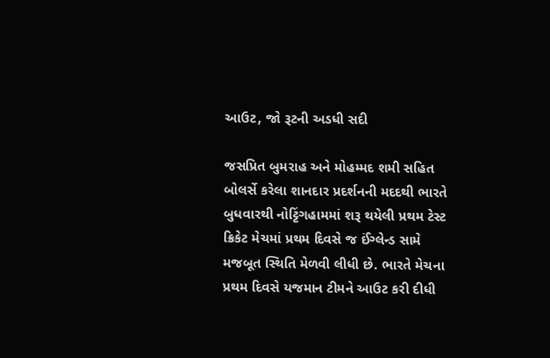આઉટ, જો રૂટની અડધી સદી

જસપ્રિત બુમરાહ અને મોહમ્મદ શમી સહિત બોલર્સે કરેલા શાનદાર પ્રદર્શનની મદદથી ભારતે બુધવારથી નોટ્ટિંગહામમાં શરૂ થયેલી પ્રથમ ટેસ્ટ ક્રિકેટ મેચમાં પ્રથમ દિવસે જ ઈંગ્લેન્ડ સામે મજબૂત સ્થિતિ મેળવી લીધી છે. ભારતે મેચના પ્રથમ દિવસે યજમાન ટીમને આઉટ કરી દીધી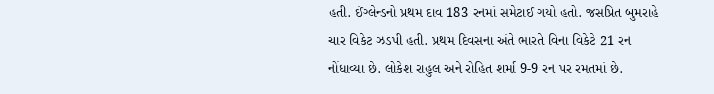હતી. ઈંગ્લેન્ડનો પ્રથમ દાવ 183 રનમાં સમેટાઈ ગયો હતો. જસપ્રિત બુમરાહે ચાર વિકેટ ઝડપી હતી. પ્રથમ દિવસના અંતે ભારતે વિના વિકેટે 21 રન નોંધાવ્યા છે. લોકેશ રાહુલ અને રોહિત શર્મા 9-9 રન પર રમતમાં છે.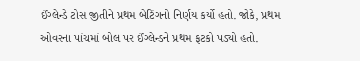ઈંગ્લેન્ડે ટોસ જીતીને પ્રથમ બેટિંગનો નિર્ણય કર્યો હતો. જોકે, પ્રથમ ઓવરના પાંચમાં બોલ પર ઈંગ્લેન્ડને પ્રથમ ફટકો પડ્યો હતો.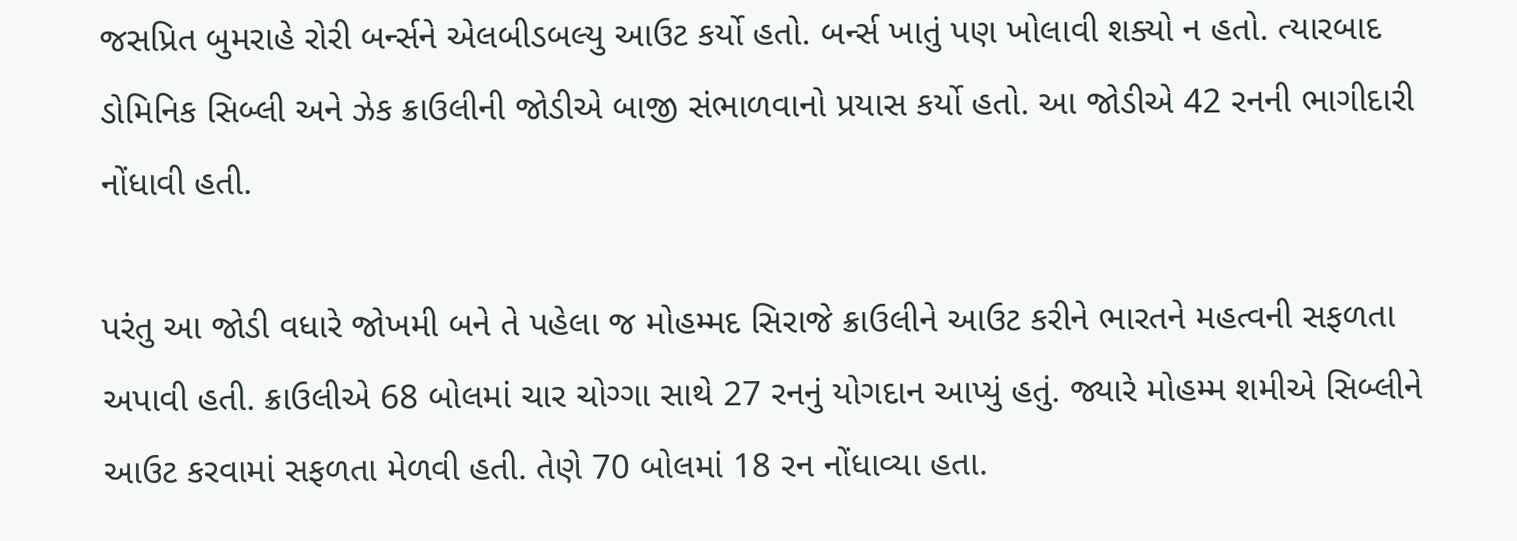જસપ્રિત બુમરાહે રોરી બર્ન્સને એલબીડબલ્યુ આઉટ કર્યો હતો. બર્ન્સ ખાતું પણ ખોલાવી શક્યો ન હતો. ત્યારબાદ ડોમિનિક સિબ્લી અને ઝેક ક્રાઉલીની જોડીએ બાજી સંભાળવાનો પ્રયાસ કર્યો હતો. આ જોડીએ 42 રનની ભાગીદારી નોંધાવી હતી.

પરંતુ આ જોડી વધારે જોખમી બને તે પહેલા જ મોહમ્મદ સિરાજે ક્રાઉલીને આઉટ કરીને ભારતને મહત્વની સફળતા અપાવી હતી. ક્રાઉલીએ 68 બોલમાં ચાર ચોગ્ગા સાથે 27 રનનું યોગદાન આપ્યું હતું. જ્યારે મોહમ્મ શમીએ સિબ્લીને આઉટ કરવામાં સફળતા મેળવી હતી. તેણે 70 બોલમાં 18 રન નોંધાવ્યા હતા.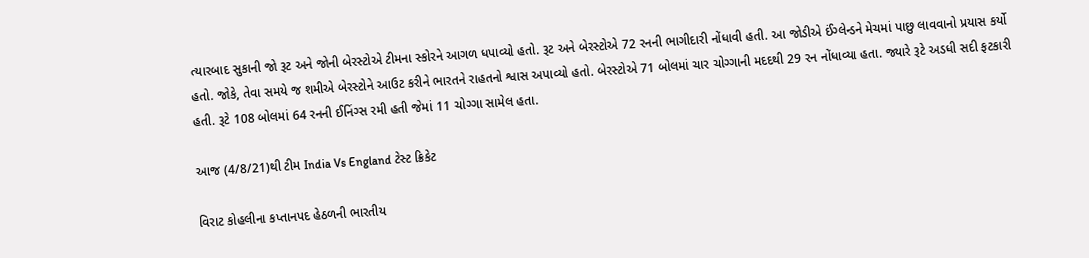ત્યારબાદ સુકાની જો રૂટ અને જોની બેરસ્ટોએ ટીમના સ્કોરને આગળ ધપાવ્યો હતો. રૂટ અને બેરસ્ટોએ 72 રનની ભાગીદારી નોંધાવી હતી. આ જોડીએ ઈંગ્લેન્ડને મેચમાં પાછુ લાવવાનો પ્રયાસ કર્યો હતો. જોકે, તેવા સમયે જ શમીએ બેરસ્ટોને આઉટ કરીને ભારતને રાહતનો શ્વાસ અપાવ્યો હતો. બેરસ્ટોએ 71 બોલમાં ચાર ચોગ્ગાની મદદથી 29 રન નોંધાવ્યા હતા. જ્યારે રૂટે અડધી સદી ફટકારી હતી. રૂટે 108 બોલમાં 64 રનની ઈનિંગ્સ રમી હતી જેમાં 11 ચોગ્ગા સામેલ હતા.

આજ (4/8/21)થી ટીમ India Vs England ટેસ્ટ ક્રિકેટ

વિરાટ કોહલીના કપ્તાનપદ હેઠળની ભારતીય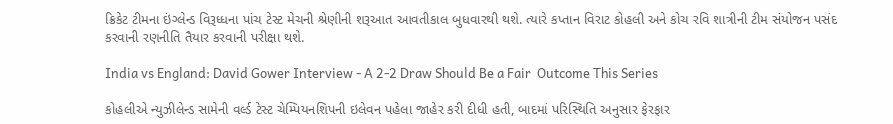ક્રિકેટ ટીમના ઇંગ્લેન્ડ વિરૂધ્ધના પાંચ ટેસ્ટ મેચની શ્રેણીની શરૂઆત આવતીકાલ બુધવારથી થશે. ત્યારે કપ્તાન વિરાટ કોહલી અને કોચ રવિ શાત્રીની ટીમ સંયોજન પસંદ કરવાની રણનીતિ તૈયાર કરવાની પરીક્ષા થશે.

India vs England: David Gower Interview - A 2-2 Draw Should Be a Fair  Outcome This Series

કોહલીએ ન્યુઝીલેન્ડ સામેની વર્લ્ડ ટેસ્ટ ચેમ્પિયનશિપની ઇલેવન પહેલા જાહેર કરી દીધી હતી, બાદમાં પરિસ્થિતિ અનુસાર ફેરફાર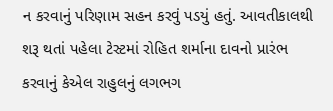ન કરવાનું પરિણામ સહન કરવું પડયું હતું. આવતીકાલથી શરૂ થતાં પહેલા ટેસ્ટમાં રોહિત શર્માના દાવનો પ્રારંભ કરવાનું કેએલ રાહુલનું લગભગ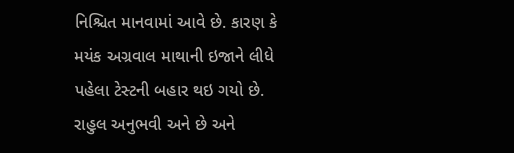નિશ્ચિત માનવામાં આવે છે. કારણ કે મયંક અગ્રવાલ માથાની ઇજાને લીધે પહેલા ટેસ્ટની બહાર થઇ ગયો છે. રાહુલ અનુભવી અને છે અને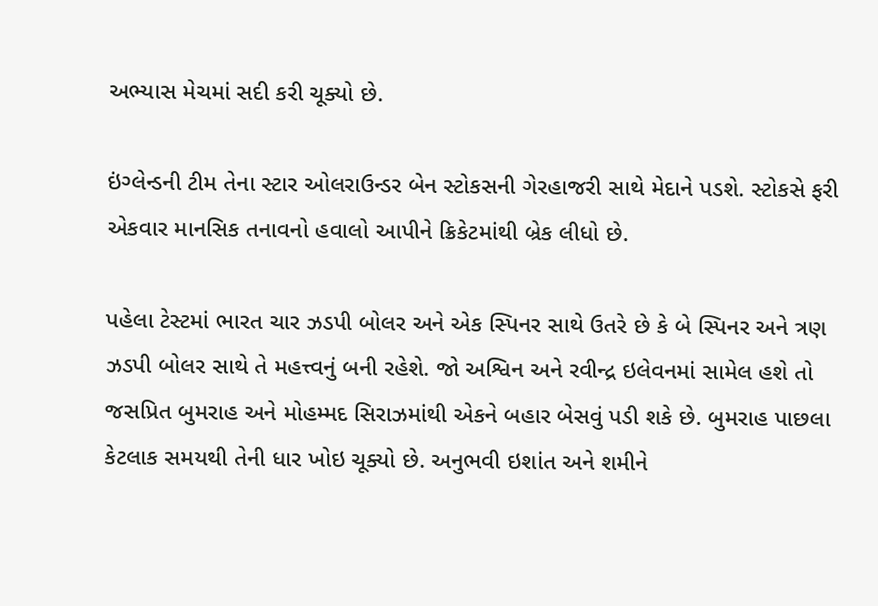અભ્યાસ મેચમાં સદી કરી ચૂક્યો છે.

ઇંગ્લેન્ડની ટીમ તેના સ્ટાર ઓલરાઉન્ડર બેન સ્ટોકસની ગેરહાજરી સાથે મેદાને પડશે. સ્ટોકસે ફરી એકવાર માનસિક તનાવનો હવાલો આપીને ક્રિકેટમાંથી બ્રેક લીધો છે.

પહેલા ટેસ્ટમાં ભારત ચાર ઝડપી બોલર અને એક સ્પિનર સાથે ઉતરે છે કે બે સ્પિનર અને ત્રણ ઝડપી બોલર સાથે તે મહત્ત્વનું બની રહેશે. જો અશ્વિન અને રવીન્દ્ર ઇલેવનમાં સામેલ હશે તો જસપ્રિત બુમરાહ અને મોહમ્મદ સિરાઝમાંથી એકને બહાર બેસવું પડી શકે છે. બુમરાહ પાછલા કેટલાક સમયથી તેની ધાર ખોઇ ચૂક્યો છે. અનુભવી ઇશાંત અને શમીને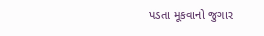પડતા મૂકવાનો જુગાર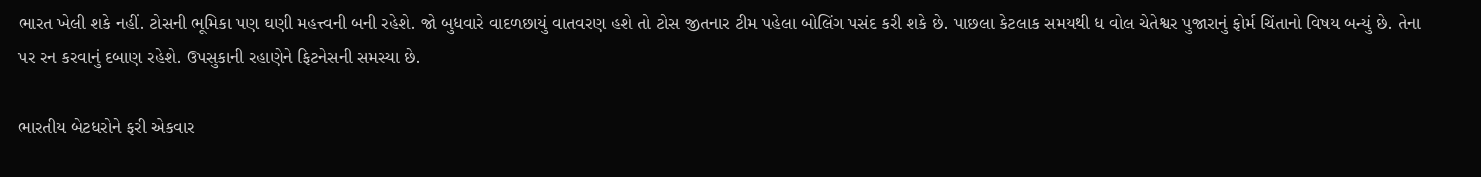ભારત ખેલી શકે નહીં. ટોસની ભૂમિકા પણ ઘણી મહત્ત્વની બની રહેશે. જો બુધવારે વાદળછાયું વાતવરણ હશે તો ટોસ જીતનાર ટીમ પહેલા બોલિંગ પસંદ કરી શકે છે. પાછલા કેટલાક સમયથી ધ વોલ ચેતેશ્વર પુજારાનું ફોર્મ ચિંતાનો વિષય બન્યું છે. તેના પર રન કરવાનું દબાણ રહેશે. ઉપસુકાની રહાણેને ફિટનેસની સમસ્યા છે.

ભારતીય બેટધરોને ફરી એકવાર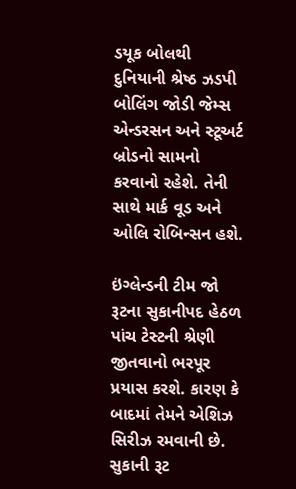ડયૂક બોલથી દુનિયાની શ્રેષ્ઠ ઝડપી બોલિંગ જોડી જેમ્સ એન્ડરસન અને સ્ટૂઅર્ટ બ્રોડનો સામનો કરવાનો રહેશે. તેની સાથે માર્ક વૂડ અને ઓલિ રોબિન્સન હશે.

ઇંગ્લેન્ડની ટીમ જો રૂટના સુકાનીપદ હેઠળ પાંચ ટેસ્ટની શ્રેણી જીતવાનો ભરપૂર પ્રયાસ કરશે. કારણ કે બાદમાં તેમને એશિઝ સિરીઝ રમવાની છે. સુકાની રૂટ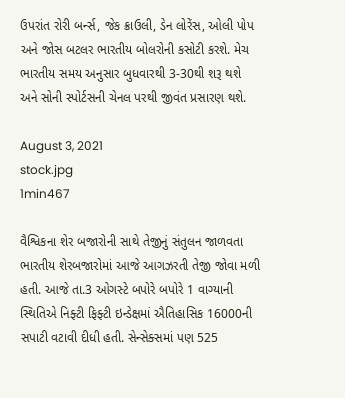ઉપરાંત રોરી બર્ન્સ, જેક ક્રાઉલી, ડેન લોરેંસ, ઓલી પોપ અને જોસ બટલર ભારતીય બોલરોની કસોટી કરશે. મેચ ભારતીય સમય અનુસાર બુધવારથી 3-30થી શરૂ થશે અને સોની સ્પોર્ટસની ચેનલ પરથી જીવંત પ્રસારણ થશે.

August 3, 2021
stock.jpg
1min467

વૈશ્વિકના શેર બજારોની સાથે તેજીનું સંતુલન જાળવતા ભારતીય શેરબજારોમાં આજે આગઝરતી તેજી જોવા મળી હતી. આજે તા.3 ઓગસ્ટે બપોરે બપોરે 1 વાગ્યાની સ્થિતિએ નિફ્ટી ફિફ્ટી ઇન્ડેક્ષમાં ઐતિહાસિક 16000ની સપાટી વટાવી દીધી હતી. સેન્સેક્સમાં પણ 525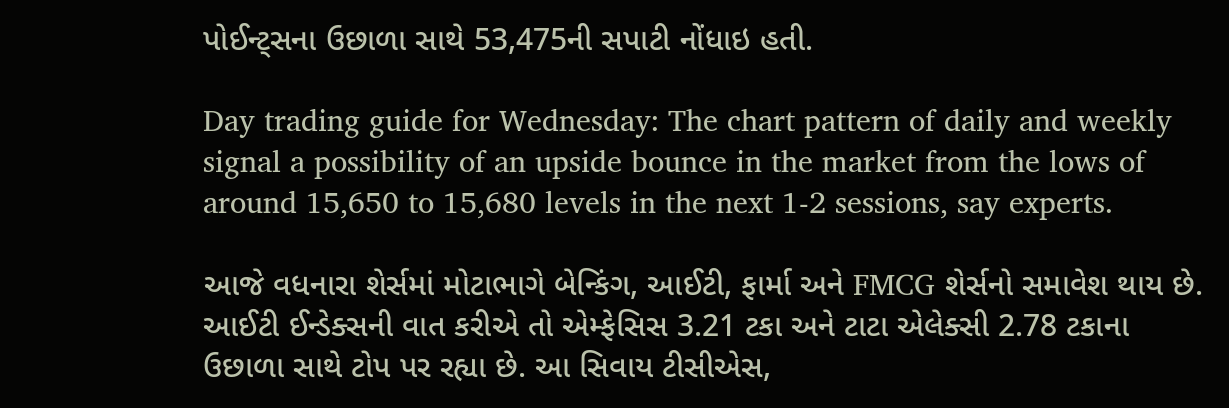પોઈન્ટ્સના ઉછાળા સાથે 53,475ની સપાટી નોંધાઇ હતી.

Day trading guide for Wednesday: The chart pattern of daily and weekly signal a possibility of an upside bounce in the market from the lows of around 15,650 to 15,680 levels in the next 1-2 sessions, say experts.

આજે વધનારા શેર્સમાં મોટાભાગે બેન્કિંગ, આઈટી, ફાર્મા અને FMCG શેર્સનો સમાવેશ થાય છે. આઈટી ઈન્ડેક્સની વાત કરીએ તો એમ્ફેસિસ 3.21 ટકા અને ટાટા એલેક્સી 2.78 ટકાના ઉછાળા સાથે ટોપ પર રહ્યા છે. આ સિવાય ટીસીએસ,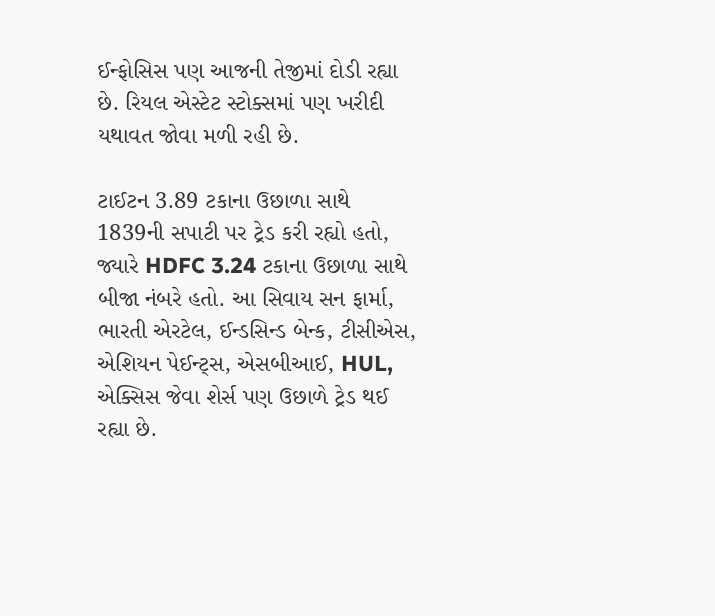ઈન્ફોસિસ પણ આજની તેજીમાં દોડી રહ્યા છે. રિયલ એસ્ટેટ સ્ટોક્સમાં પણ ખરીદી યથાવત જોવા મળી રહી છે.

ટાઈટન 3.89 ટકાના ઉછાળા સાથે 1839ની સપાટી પર ટ્રેડ કરી રહ્યો હતો, જ્યારે HDFC 3.24 ટકાના ઉછાળા સાથે બીજા નંબરે હતો. આ સિવાય સન ફાર્મા, ભારતી એરટેલ, ઈન્ડસિન્ડ બેન્ક, ટીસીએસ, એશિયન પેઈન્ટ્સ, એસબીઆઈ, HUL, એક્સિસ જેવા શેર્સ પણ ઉછાળે ટ્રેડ થઈ રહ્યા છે.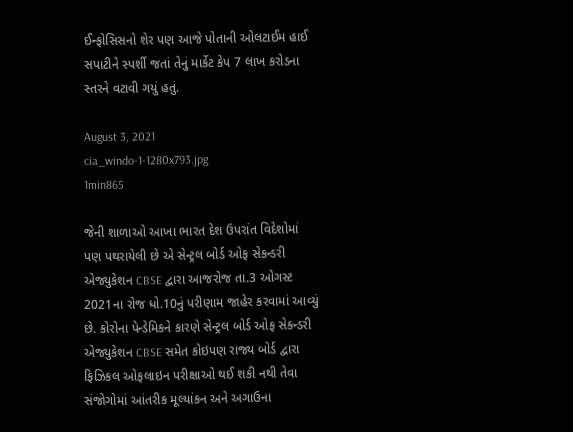ઈન્ફોસિસનો શેર પણ આજે પોતાની ઓલટાઈમ હાઈ સપાટીને સ્પર્શી જતાં તેનું માર્કેટ કેપ 7 લાખ કરોડના સ્તરને વટાવી ગયું હતું.

August 3, 2021
cia_windo-1-1280x793.jpg
1min865

જેની શાળાઓ આખા ભારત દેશ ઉપરાંત વિદેશોમાં પણ પથરાયેલી છે એ સેન્ટ્રલ બોર્ડ ઓફ સેકન્ડરી એજ્યુકેશન CBSE દ્વારા આજરોજ તા.3 ઓગસ્ટ 2021ના રોજ ધો.10નું પરીણામ જાહેર કરવામાં આવ્યું છે. કોરોના પેન્ડેમિકને કારણે સેન્ટ્રલ બોર્ડ ઓફ સેકન્ડરી એજ્યુકેશન CBSE સમેત કોઇપણ રાજ્ય બોર્ડ દ્વારા ફિઝિકલ ઓફલાઇન પરીક્ષાઓ થઈ શકી નથી તેવા સંજોગોમાં આંતરીક મૂલ્યાંકન અને અગાઉના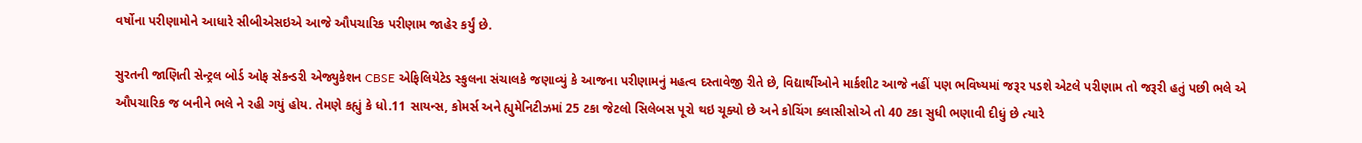વર્ષોના પરીણામોને આધારે સીબીએસઇએ આજે ઔપચારિક પરીણામ જાહેર કર્યું છે.

સુરતની જાણિતી સેન્ટ્રલ બોર્ડ ઓફ સેકન્ડરી એજ્યુકેશન CBSE એફિલિયેટેડ સ્કુલના સંચાલકે જણાવ્યું કે આજના પરીણામનું મહત્વ દસ્તાવેજી રીતે છે, વિદ્યાર્થીઓને માર્કશીટ આજે નહીં પણ ભવિષ્યમાં જરૂર પડશે એટલે પરીણામ તો જરૂરી હતું પછી ભલે એ ઔપચારિક જ બનીને ભલે ને રહી ગયું હોય. તેમણે કહ્યું કે ધો.11 સાયન્સ, કોમર્સ અને હ્યુમેનિટીઝમાં 25 ટકા જેટલો સિલેબસ પૂરો થઇ ચૂક્યો છે અને કોચિંગ ક્લાસીસોએ તો 40 ટકા સુધી ભણાવી દીધું છે ત્યારે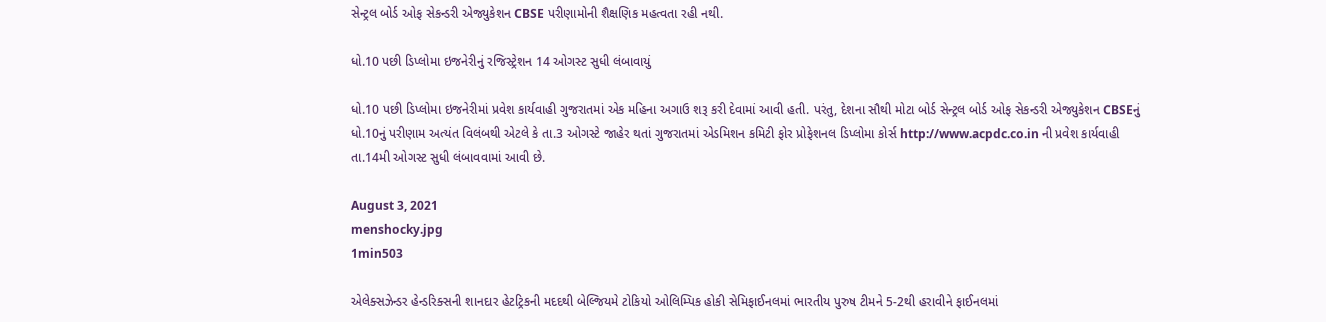સેન્ટ્રલ બોર્ડ ઓફ સેકન્ડરી એજ્યુકેશન CBSE પરીણામોની શૈક્ષણિક મહત્વતા રહી નથી.

ધો.10 પછી ડિપ્લોમા ઇજનેરીનું રજિસ્ટ્રેશન 14 ઓગસ્ટ સુધી લંબાવાયું

ધો.10 પછી ડિપ્લોમા ઇજનેરીમાં પ્રવેશ કાર્યવાહી ગુજરાતમાં એક મહિના અગાઉ શરૂ કરી દેવામાં આવી હતી. પરંતુ, દેશના સૌથી મોટા બોર્ડ સેન્ટ્રલ બોર્ડ ઓફ સેકન્ડરી એજ્યુકેશન CBSEનું ધો.10નું પરીણામ અત્યંત વિલંબથી એટલે કે તા.3 ઓગસ્ટે જાહેર થતાં ગુજરાતમાં એડમિશન કમિટી ફોર પ્રોફેશનલ ડિપ્લોમા કોર્સ http://www.acpdc.co.in ની પ્રવેશ કાર્યવાહી તા.14મી ઓગસ્ટ સુધી લંબાવવામાં આવી છે.

August 3, 2021
menshocky.jpg
1min503

એલેક્સઝેન્ડર હેન્ડરિક્સની શાનદાર હેટટ્રિકની મદદથી બેલ્જિયમે ટોકિયો ઓલિમ્પિક હોકી સેમિફાઈનલમાં ભારતીય પુરુષ ટીમને 5-2થી હરાવીને ફાઈનલમાં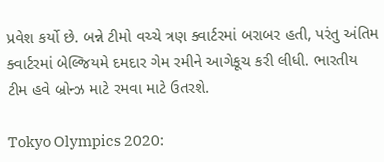પ્રવેશ કર્યો છે. બન્ને ટીમો વચ્ચે ત્રણ ક્વાર્ટરમાં બરાબર હતી, પરંતુ અંતિમ ક્વાર્ટરમાં બેલ્જિયમે દમદાર ગેમ રમીને આગેકૂચ કરી લીધી. ભારતીય ટીમ હવે બ્રોન્ઝ માટે રમવા માટે ઉતરશે.

Tokyo Olympics 2020: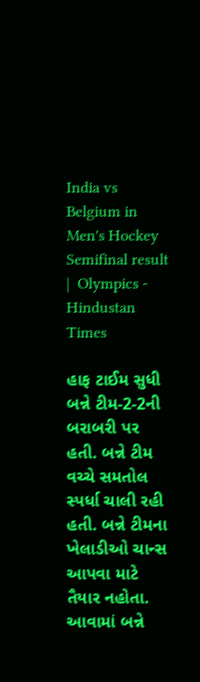India vs Belgium in Men's Hockey Semifinal result |  Olympics - Hindustan Times

હાફ ટાઈમ સુધી બન્ને ટીમ-2-2ની બરાબરી પર હતી. બન્ને ટીમ વચ્ચે સમતોલ સ્પર્ધા ચાલી રહી હતી. બન્ને ટીમના ખેલાડીઓ ચાન્સ આપવા માટે તૈયાર નહોતા. આવામાં બન્ને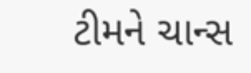ટીમને ચાન્સ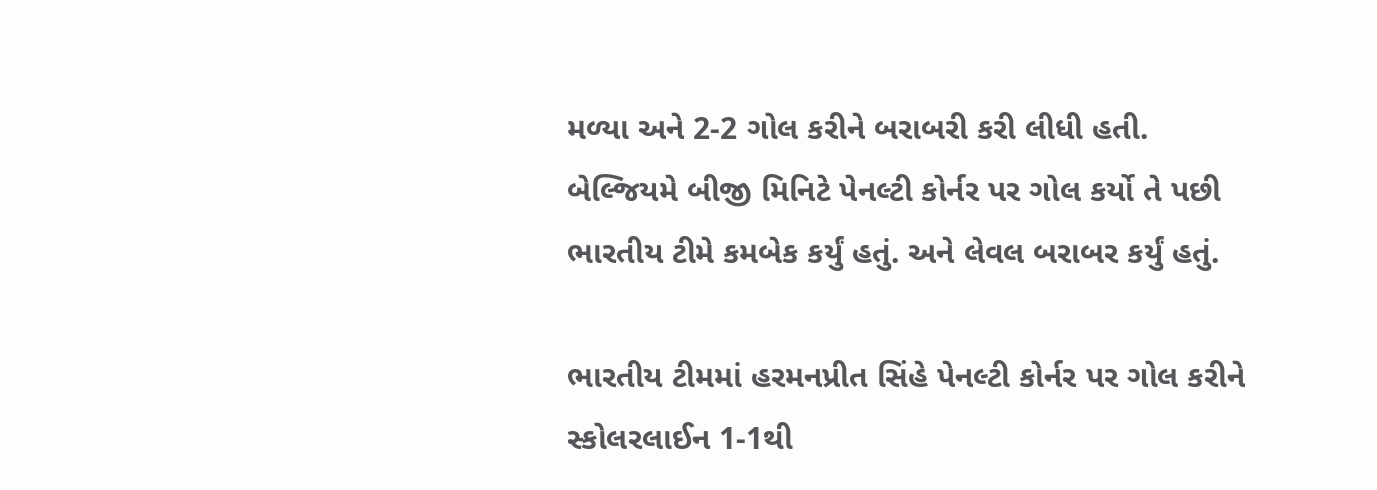મળ્યા અને 2-2 ગોલ કરીને બરાબરી કરી લીધી હતી. બેલ્જિયમે બીજી મિનિટે પેનલ્ટી કોર્નર પર ગોલ કર્યો તે પછી ભારતીય ટીમે કમબેક કર્યું હતું. અને લેવલ બરાબર કર્યું હતું.

ભારતીય ટીમમાં હરમનપ્રીત સિંહે પેનલ્ટી કોર્નર પર ગોલ કરીને સ્કોલરલાઈન 1-1થી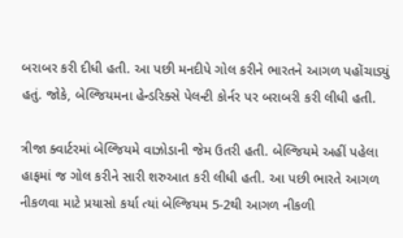બરાબર કરી દીધી હતી. આ પછી મનદીપે ગોલ કરીને ભારતને આગળ પહોંચાડ્યું હતું. જોકે, બેલ્જિયમના હેન્ડરિક્સે પેલન્ટી કોર્નર પર બરાબરી કરી લીધી હતી.

ત્રીજા ક્વાર્ટરમાં બેલ્જિયમે વાઝોડાની જેમ ઉતરી હતી. બેલ્જિયમે અહીં પહેલા હાફમાં જ ગોલ કરીને સારી શરુઆત કરી લીધી હતી. આ પછી ભારતે આગળ નીકળવા માટે પ્રયાસો કર્યા ત્યાં બેલ્જિયમ 5-2થી આગળ નીકળી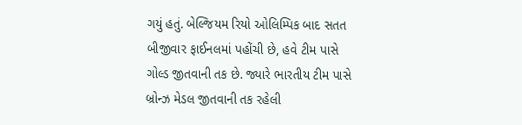ગયું હતું. બેલ્જિયમ રિયો ઓલિમ્પિક બાદ સતત બીજીવાર ફાઈનલમાં પહોંચી છે, હવે ટીમ પાસે ગોલ્ડ જીતવાની તક છે. જ્યારે ભારતીય ટીમ પાસે બ્રોન્ઝ મેડલ જીતવાની તક રહેલી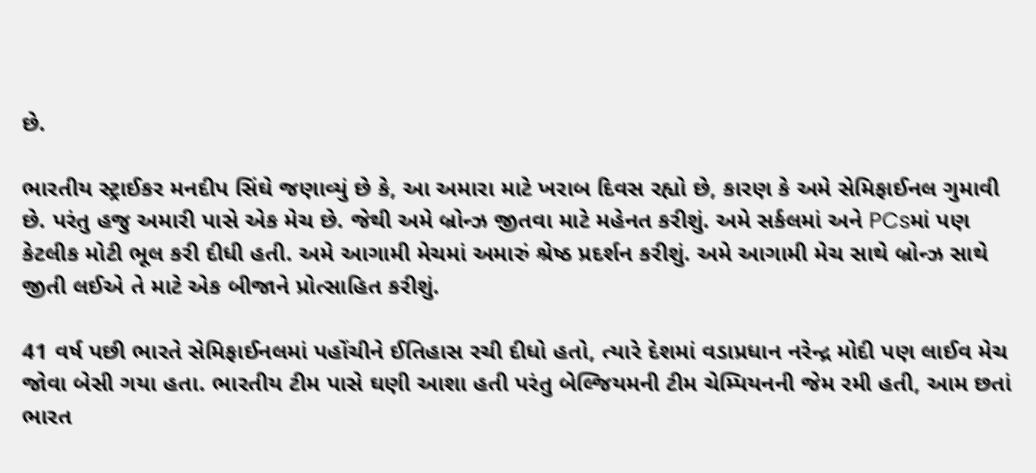છે.

ભારતીય સ્ટ્રાઈકર મનદીપ સિંઘે જણાવ્યું છે કે, આ અમારા માટે ખરાબ દિવસ રહ્યો છે, કારણ કે અમે સેમિફાઈનલ ગુમાવી છે. પરંતુ હજુ અમારી પાસે એક મેચ છે. જેથી અમે બ્રોન્ઝ જીતવા માટે મહેનત કરીશું. અમે સર્કલમાં અને PCsમાં પણ કેટલીક મોટી ભૂલ કરી દીધી હતી. અમે આગામી મેચમાં અમારું શ્રેષ્ઠ પ્રદર્શન કરીશું. અમે આગામી મેચ સાથે બ્રોન્ઝ સાથે જીતી લઈએ તે માટે એક બીજાને પ્રોત્સાહિત કરીશું.

41 વર્ષ પછી ભારતે સેમિફાઈનલમાં પહોંચીને ઈતિહાસ રચી દીધો હતો, ત્યારે દેશમાં વડાપ્રધાન નરેન્દ્ર મોદી પણ લાઈવ મેચ જોવા બેસી ગયા હતા. ભારતીય ટીમ પાસે ઘણી આશા હતી પરંતુ બેલ્જિયમની ટીમ ચેમ્પિયનની જેમ રમી હતી, આમ છતાં ભારત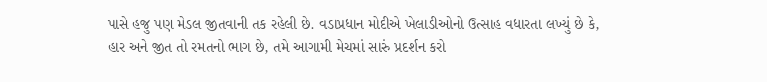પાસે હજુ પણ મેડલ જીતવાની તક રહેલી છે. વડાપ્રધાન મોદીએ ખેલાડીઓનો ઉત્સાહ વધારતા લખ્યું છે કે, હાર અને જીત તો રમતનો ભાગ છે, તમે આગામી મેચમાં સારું પ્રદર્શન કરો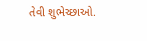તેવી શુભેચ્છાઓ.